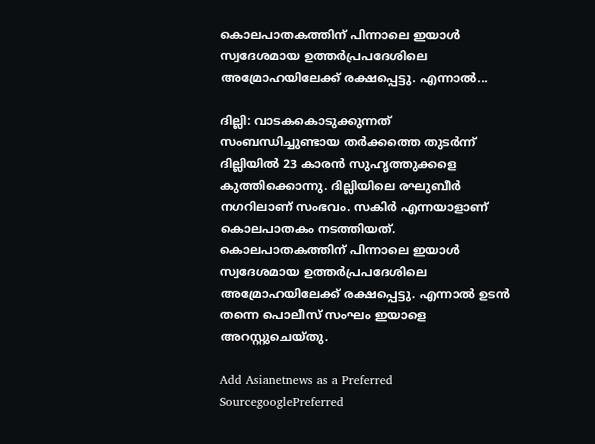കൊലപാതകത്തിന് പിന്നാലെ ഇയാള്‍ സ്വദേശമായ ഉത്തര്‍പ്രപദേശിലെ അമ്രോഹയിലേക്ക് രക്ഷപ്പെട്ടു. എന്നാല്‍...

ദില്ലി: വാടകകൊടുക്കുന്നത് സംബന്ധിച്ചുണ്ടായ തര്‍ക്കത്തെ തുടര്‍ന്ന് ദില്ലിയില്‍ 23 കാരന്‍ സുഹൃത്തുക്കളെ കുത്തിക്കൊന്നു. ദില്ലിയിലെ രഘുബീര്‍ നഗറിലാണ് സംഭവം. സകിര്‍ എന്നയാളാണ് കൊലപാതകം നടത്തിയത്. കൊലപാതകത്തിന് പിന്നാലെ ഇയാള്‍ സ്വദേശമായ ഉത്തര്‍പ്രപദേശിലെ അമ്രോഹയിലേക്ക് രക്ഷപ്പെട്ടു. എന്നാല്‍ ഉടന്‍ തന്നെ പൊലീസ് സംഘം ഇയാളെ അറസ്റ്റുചെയ്തു.

Add Asianetnews as a Preferred SourcegooglePreferred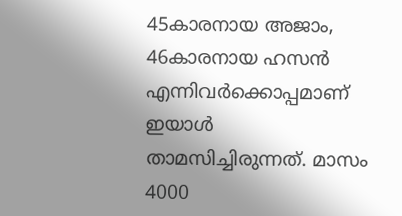45കാരനായ അജാം, 46കാരനായ ഹസന്‍ എന്നിവര്‍ക്കൊപ്പമാണ് ഇയാള്‍ താമസിച്ചിരുന്നത്. മാസം 4000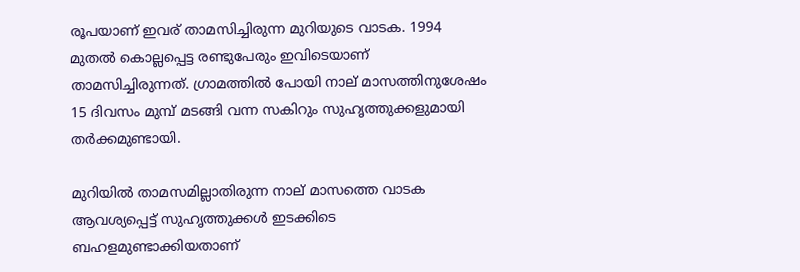രൂപയാണ് ഇവര് താമസിച്ചിരുന്ന മുറിയുടെ വാടക. 1994 മുതല്‍ കൊല്ലപ്പെട്ട രണ്ടുപേരും ഇവിടെയാണ് താമസിച്ചിരുന്നത്. ഗ്രാമത്തില്‍ പോയി നാല് മാസത്തിനുശേഷം 15 ദിവസം മുമ്പ് മടങ്ങി വന്ന സകിറും സുഹൃത്തുക്കളുമായി തര്‍ക്കമുണ്ടായി.

മുറിയില്‍ താമസമില്ലാതിരുന്ന നാല് മാസത്തെ വാടക ആവശ്യപ്പെട്ട് സുഹൃത്തുക്കള്‍ ഇടക്കിടെ ബഹളമുണ്ടാക്കിയതാണ്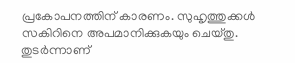പ്രകോപനത്തിന് കാരണം. സുഹൃത്തുക്കള്‍ സകിറിനെ അപമാനിക്കുകയും ചെയ്തു. തുടര്‍ന്നാണ്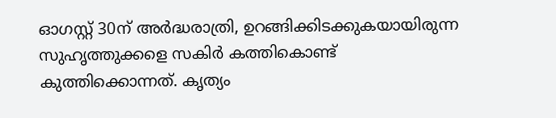ഓഗസ്റ്റ് 30ന് അര്‍ദ്ധരാത്രി, ഉറങ്ങിക്കിടക്കുകയായിരുന്ന സുഹൃത്തുക്കളെ സകിര്‍ കത്തികൊണ്ട് കുത്തിക്കൊന്നത്. കൃത്യം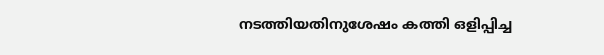നടത്തിയതിനുശേഷം കത്തി ഒളിപ്പിച്ച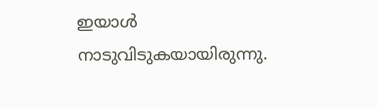ഇയാള്‍ നാടുവിടുകയായിരുന്നു.